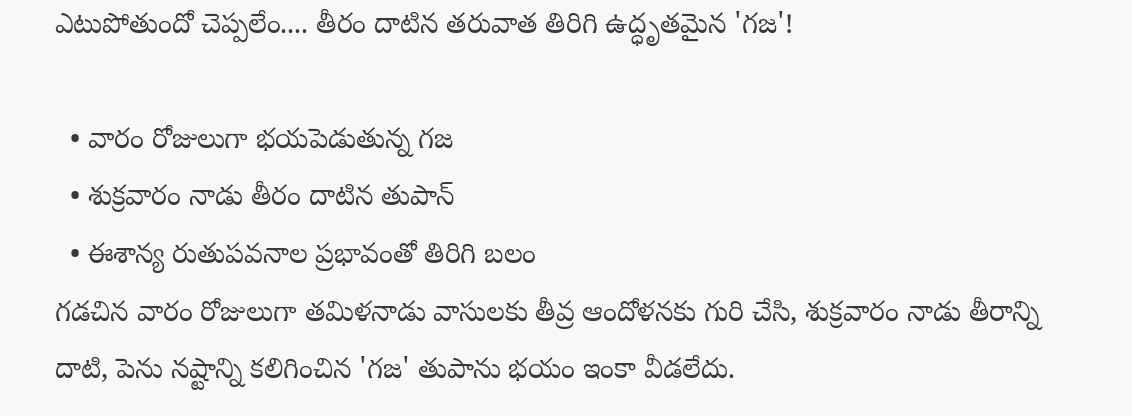ఎటుపోతుందో చెప్పలేం.... తీరం దాటిన తరువాత తిరిగి ఉద్ధృతమైన 'గజ'!

  • వారం రోజులుగా భయపెడుతున్న గజ
  • శుక్రవారం నాడు తీరం దాటిన తుపాన్
  • ఈశాన్య రుతుపవనాల ప్రభావంతో తిరిగి బలం
గడచిన వారం రోజులుగా తమిళనాడు వాసులకు తీవ్ర ఆందోళనకు గురి చేసి, శుక్రవారం నాడు తీరాన్ని దాటి, పెను నష్టాన్ని కలిగించిన 'గజ' తుపాను భయం ఇంకా వీడలేదు.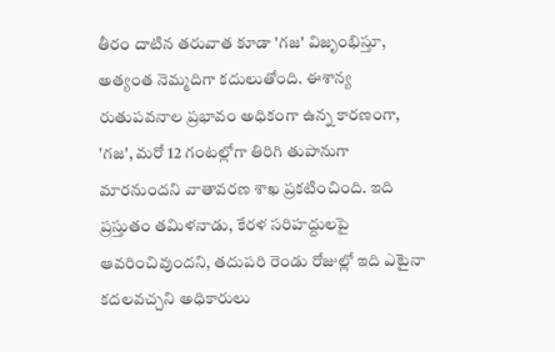తీరం దాటిన తరువాత కూడా 'గజ' విజృంభిస్తూ, అత్యంత నెమ్మదిగా కదులుతోంది. ఈశాన్య రుతుపవనాల ప్రభావం అధికంగా ఉన్న కారణంగా, 'గజ', మరో 12 గంటల్లోగా తిరిగి తుపానుగా మారనుందని వాతావరణ శాఖ ప్రకటించింది. ఇది ప్రస్తుతం తమిళనాడు, కేరళ సరిహద్దులపై ఆవరించివుందని, తదుపరి రెండు రోజుల్లో ఇది ఎటైనా కదలవచ్చని అధికారులు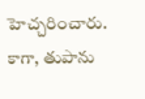హెచ్చరించారు. కాగా, తుపాను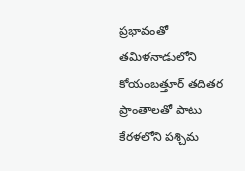ప్రభావంతో తమిళనాడులోని కోయంబత్తూర్ తదితర ప్రాంతాలతో పాటు కేరళలోని పశ్చిమ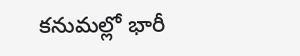కనుమల్లో భారీ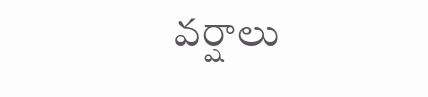వర్షాలు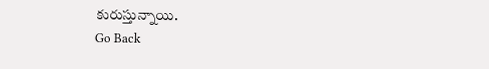కురుస్తున్నాయి.
Go Back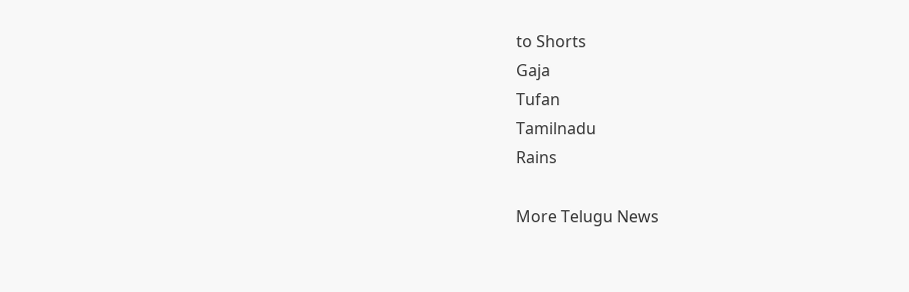to Shorts
Gaja
Tufan
Tamilnadu
Rains

More Telugu News